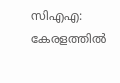സിഎഎ: കേരളത്തില്‍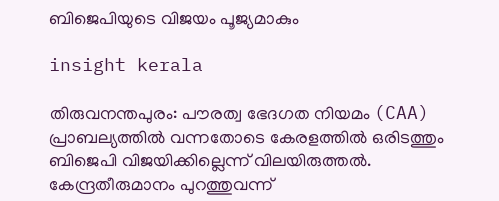ബിജെപിയുടെ വിജയം പൂജ്യമാകും

insight kerala

തിരുവനന്തപുരം: പൗരത്വ ഭേദഗത നിയമം (CAA) പ്രാബല്യത്തില്‍ വന്നതോടെ കേരളത്തില്‍ ഒരിടത്തും ബിജെപി വിജയിക്കില്ലെന്ന് വിലയിരുത്തല്‍. കേന്ദ്രതീരുമാനം പുറത്തുവന്ന്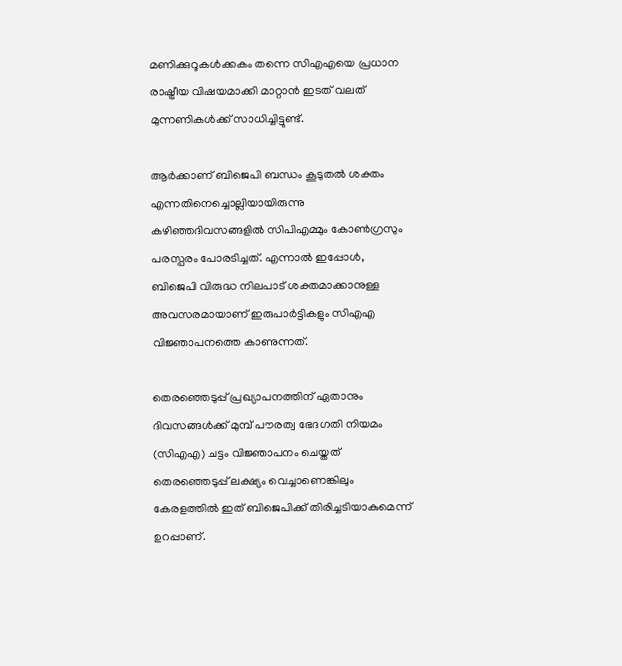മണിക്കുറൂകള്‍ക്കകം തന്നെ സിഎഎയെ പ്രധാന രാഷ്ട്രീയ വിഷയമാക്കി മാറ്റാന്‍ ഇടത് വലത് മുന്നണികള്‍ക്ക് സാധിച്ചിട്ടുണ്ട്.

ആര്‍ക്കാണ് ബിജെപി ബന്ധം കൂടുതല്‍ ശക്തം എന്നതിനെച്ചൊല്ലിയായിരുന്നു കഴിഞ്ഞദിവസങ്ങളില്‍ സിപിഎമ്മും കോണ്‍ഗ്രസും പരസ്പരം പോരടിച്ചത്. എന്നാല്‍ ഇപ്പോള്‍, ബിജെപി വിരുദ്ധ നിലപാട് ശക്തമാക്കാനുള്ള അവസരമായാണ് ഇരുപാര്‍ട്ടികളും സിഎഎ വിജ്ഞാപനത്തെ കാണുന്നത്.

തെരഞ്ഞെടുപ്പ് പ്രഖ്യാപനത്തിന് ഏതാനും ദിവസങ്ങള്‍ക്ക് മുമ്പ് പൗരത്വ ഭേദഗതി നിയമം (സിഎഎ) ചട്ടം വിജ്ഞാപനം ചെയ്തത് തെരഞ്ഞെടുപ്പ് ലക്ഷ്യം വെച്ചാണെങ്കിലും കേരളത്തില്‍ ഇത് ബിജെപിക്ക് തിരിച്ചടിയാകുമെന്ന് ഉറപ്പാണ്.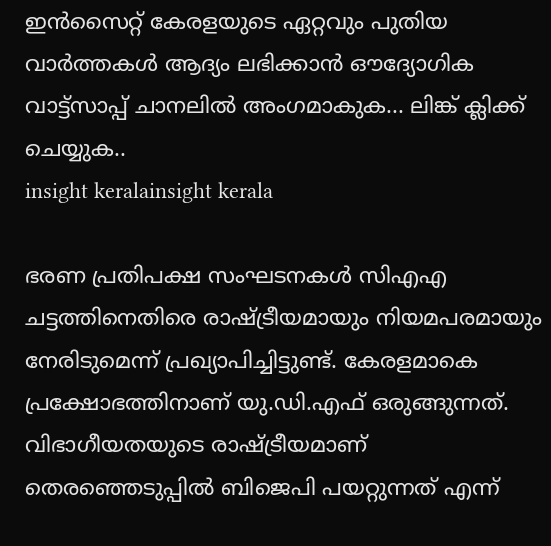ഇൻസൈറ്റ് കേരളയുടെ ഏറ്റവും പുതിയ വാർത്തകൾ ആദ്യം ലഭിക്കാൻ ഔദ്യോഗിക വാട്ട്‌സാപ്പ് ചാനലിൽ അംഗമാകുക... ലിങ്ക് ക്ലിക്ക് ചെയ്യുക..
insight keralainsight kerala

ഭരണ പ്രതിപക്ഷ സംഘടനകള്‍ സിഎഎ ചട്ടത്തിനെതിരെ രാഷ്ട്രീയമായും നിയമപരമായും നേരിടുമെന്ന് പ്രഖ്യാപിച്ചിട്ടുണ്ട്. കേരളമാകെ പ്രക്ഷോഭത്തിനാണ് യു.ഡി.എഫ് ഒരുങ്ങുന്നത്. വിഭാഗീയതയുടെ രാഷ്ട്രീയമാണ് തെരഞ്ഞെടുപ്പില്‍ ബിജെപി പയറ്റുന്നത് എന്ന്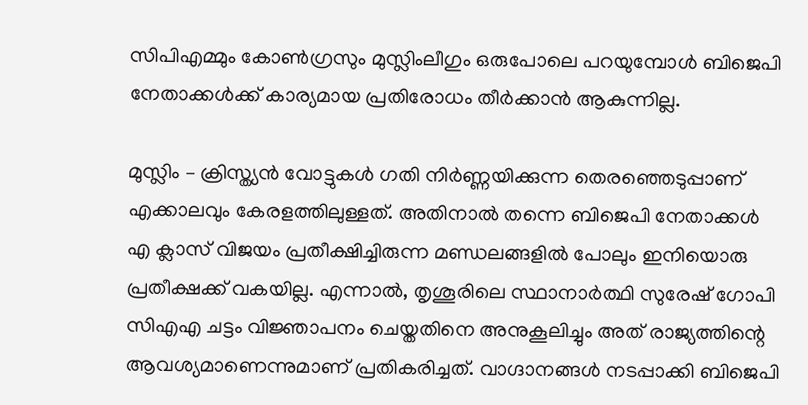സിപിഎമ്മും കോണ്‍ഗ്രസും മുസ്ലിംലീഗും ഒരുപോലെ പറയുമ്പോള്‍ ബിജെപി നേതാക്കള്‍ക്ക് കാര്യമായ പ്രതിരോധം തീര്‍ക്കാന്‍ ആകുന്നില്ല.

മുസ്ലിം – ക്രിസ്ത്യന്‍ വോട്ടുകള്‍ ഗതി നിര്‍ണ്ണയിക്കുന്ന തെരഞ്ഞെടുപ്പാണ് എക്കാലവും കേരളത്തിലുള്ളത്. അതിനാല്‍ തന്നെ ബിജെപി നേതാക്കള്‍ എ ക്ലാസ് വിജയം പ്രതീക്ഷിച്ചിരുന്ന മണ്ഡലങ്ങളില്‍ പോലും ഇനിയൊരു പ്രതീക്ഷക്ക് വകയില്ല. എന്നാല്‍, തൃശൂരിലെ സ്ഥാനാര്‍ത്ഥി സുരേഷ് ഗോപി സിഎഎ ചട്ടം വിജ്ഞാപനം ചെയ്തതിനെ അനുകൂലിച്ചും അത് രാജ്യത്തിന്റെ ആവശ്യമാണെന്നുമാണ് പ്രതികരിച്ചത്. വാഗ്ദാനങ്ങള്‍ നടപ്പാക്കി ബിജെപി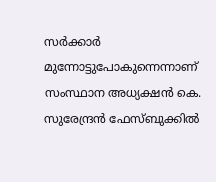സര്‍ക്കാര്‍ മുന്നോട്ടുപോകുന്നെന്നാണ് സംസ്ഥാന അധ്യക്ഷന്‍ കെ. സുരേന്ദ്രന്‍ ഫേസ്ബുക്കില്‍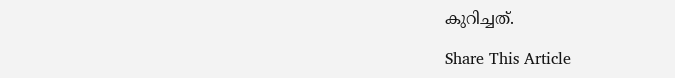കുറിച്ചത്.

Share This Article